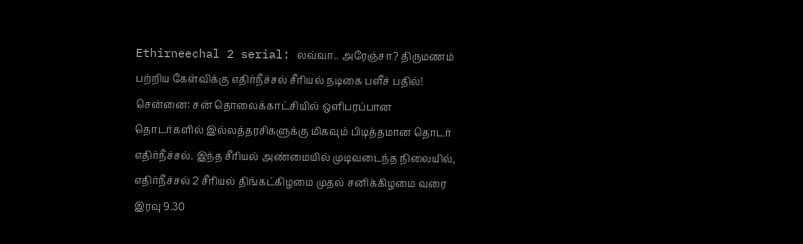Ethirneechal 2 serial: லவ்வா.. அரேஞ்சா? திருமணம் பற்றிய கேள்விக்கு எதிர்நீச்சல் சீரியல் நடிகை பளீச் பதில்!
சென்னை: சன் தொலைக்காட்சியில் ஒளிபரப்பான தொடர்களில் இல்லத்தரசிகளுக்கு மிகவும் பிடித்தமான தொடர் எதிர்நீச்சல். இந்த சீரியல் அண்மையில் முடிவடைந்த நிலையில், எதிர்நீச்சல் 2 சீரியல் திங்கட்கிழமை முதல் சனிக்கிழமை வரை இரவு 9.30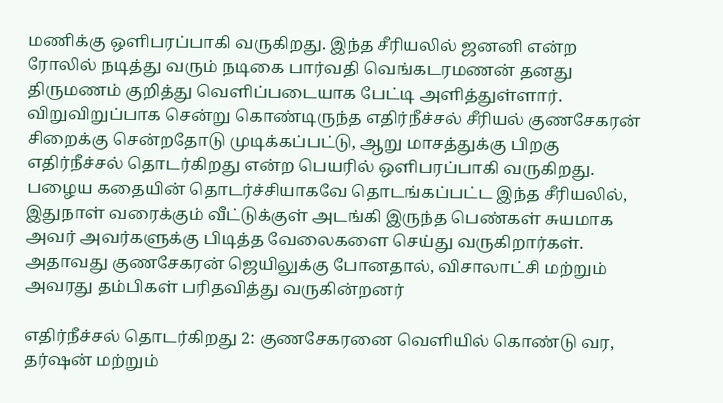மணிக்கு ஒளிபரப்பாகி வருகிறது. இந்த சீரியலில் ஜனனி என்ற ரோலில் நடித்து வரும் நடிகை பார்வதி வெங்கடரமணன் தனது திருமணம் குறித்து வெளிப்படையாக பேட்டி அளித்துள்ளார்.
விறுவிறுப்பாக சென்று கொண்டிருந்த எதிர்நீச்சல் சீரியல் குணசேகரன் சிறைக்கு சென்றதோடு முடிக்கப்பட்டு, ஆறு மாசத்துக்கு பிறகு எதிர்நீச்சல் தொடர்கிறது என்ற பெயரில் ஒளிபரப்பாகி வருகிறது. பழைய கதையின் தொடர்ச்சியாகவே தொடங்கப்பட்ட இந்த சீரியலில், இதுநாள் வரைக்கும் வீட்டுக்குள் அடங்கி இருந்த பெண்கள் சுயமாக அவர் அவர்களுக்கு பிடித்த வேலைகளை செய்து வருகிறார்கள். அதாவது குணசேகரன் ஜெயிலுக்கு போனதால், விசாலாட்சி மற்றும் அவரது தம்பிகள் பரிதவித்து வருகின்றனர்

எதிர்நீச்சல் தொடர்கிறது 2: குணசேகரனை வெளியில் கொண்டு வர, தர்ஷன் மற்றும்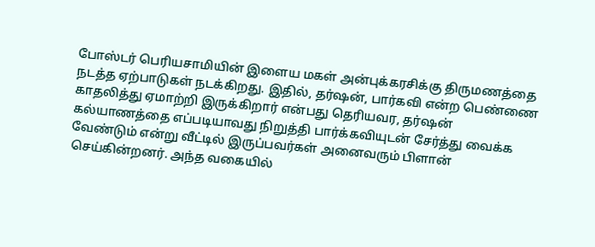போஸ்டர் பெரியசாமியின் இளைய மகள் அன்புக்கரசிக்கு திருமணத்தை நடத்த ஏற்பாடுகள் நடக்கிறது. இதில், தர்ஷன், பார்கவி என்ற பெண்ணை காதலித்து ஏமாற்றி இருக்கிறார் என்பது தெரியவர, தர்ஷன் கல்யாணத்தை எப்படியாவது நிறுத்தி பார்க்கவியுடன் சேர்த்து வைக்க வேண்டும் என்று வீட்டில் இருப்பவர்கள் அனைவரும் பிளான் செய்கின்றனர். அந்த வகையில்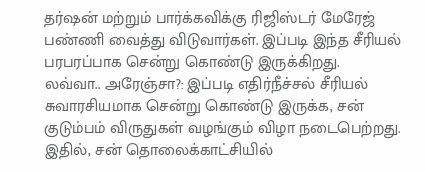தர்ஷன் மற்றும் பார்க்கவிக்கு ரிஜிஸ்டர் மேரேஜ் பண்ணி வைத்து விடுவார்கள். இப்படி இந்த சீரியல் பரபரப்பாக சென்று கொண்டு இருக்கிறது.
லவ்வா.. அரேஞ்சா?: இப்படி எதிர்நீச்சல் சீரியல் சுவாரசியமாக சென்று கொண்டு இருக்க, சன் குடும்பம் விருதுகள் வழங்கும் விழா நடைபெற்றது. இதில், சன் தொலைக்காட்சியில்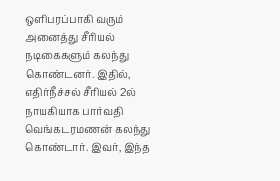ஒளிபரப்பாகி வரும் அனைத்து சீரியல் நடிகைகளும் கலந்து கொண்டனர். இதில், எதிர்நீச்சல் சீரியல் 2ல் நாயகியாக பார்வதி வெங்கடரமணன் கலந்து கொண்டார். இவர், இந்த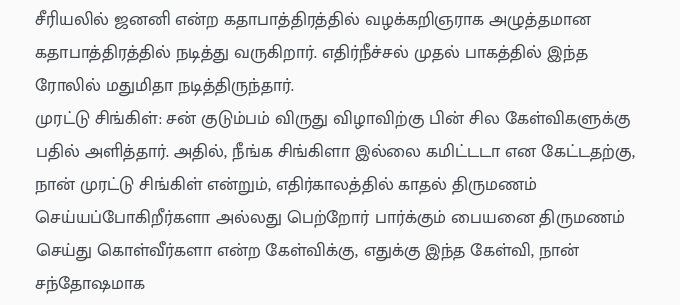சீரியலில் ஜனனி என்ற கதாபாத்திரத்தில் வழக்கறிஞராக அழுத்தமான கதாபாத்திரத்தில் நடித்து வருகிறார். எதிர்நீச்சல் முதல் பாகத்தில் இந்த ரோலில் மதுமிதா நடித்திருந்தார்.
முரட்டு சிங்கிள்: சன் குடும்பம் விருது விழாவிற்கு பின் சில கேள்விகளுக்கு பதில் அளித்தார். அதில், நீங்க சிங்கிளா இல்லை கமிட்டடா என கேட்டதற்கு, நான் முரட்டு சிங்கிள் என்றும், எதிர்காலத்தில் காதல் திருமணம் செய்யப்போகிறீர்களா அல்லது பெற்றோர் பார்க்கும் பையனை திருமணம் செய்து கொள்வீர்களா என்ற கேள்விக்கு, எதுக்கு இந்த கேள்வி, நான் சந்தோஷமாக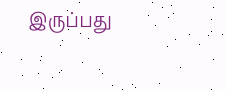இருப்பது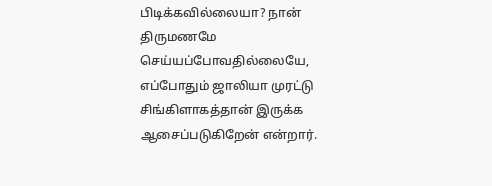பிடிக்கவில்லையா? நான் திருமணமே செய்யப்போவதில்லையே, எப்போதும் ஜாலியா முரட்டு சிங்கிளாகத்தான் இருக்க ஆசைப்படுகிறேன் என்றார்.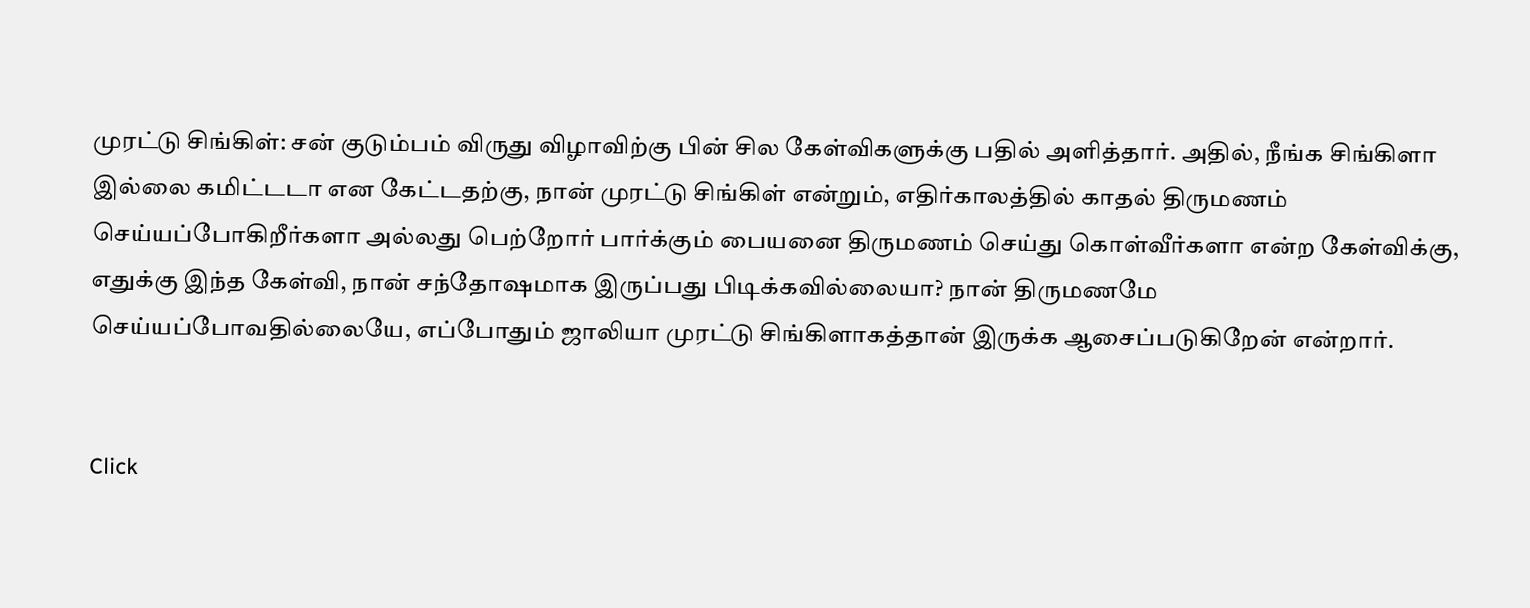முரட்டு சிங்கிள்: சன் குடும்பம் விருது விழாவிற்கு பின் சில கேள்விகளுக்கு பதில் அளித்தார். அதில், நீங்க சிங்கிளா இல்லை கமிட்டடா என கேட்டதற்கு, நான் முரட்டு சிங்கிள் என்றும், எதிர்காலத்தில் காதல் திருமணம் செய்யப்போகிறீர்களா அல்லது பெற்றோர் பார்க்கும் பையனை திருமணம் செய்து கொள்வீர்களா என்ற கேள்விக்கு, எதுக்கு இந்த கேள்வி, நான் சந்தோஷமாக இருப்பது பிடிக்கவில்லையா? நான் திருமணமே செய்யப்போவதில்லையே, எப்போதும் ஜாலியா முரட்டு சிங்கிளாகத்தான் இருக்க ஆசைப்படுகிறேன் என்றார்.


Click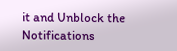it and Unblock the Notifications